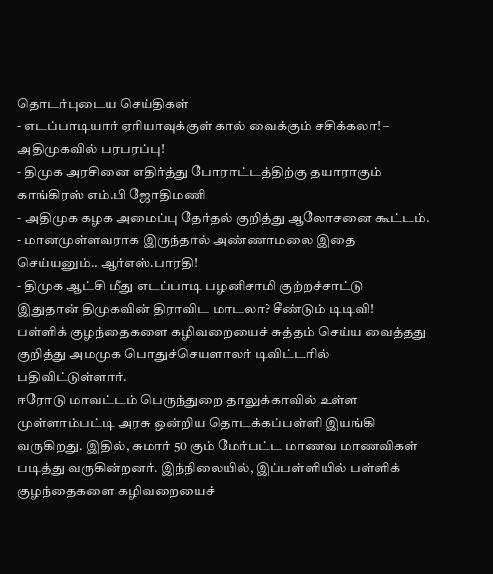தொடர்புடைய செய்திகள்
- எடப்பாடியார் ஏரியாவுக்குள் கால் வைக்கும் சசிக்கலா! – அதிமுகவில் பரபரப்பு!
- திமுக அரசினை எதிர்த்து போராட்டத்திற்கு தயாராகும் காங்கிரஸ் எம்.பி ஜோதிமணி
- அதிமுக கழக அமைப்பு தேர்தல் குறித்து ஆலோசனை கூட்டம்.
- மானமுள்ளவராக இருந்தால் அண்ணாமலை இதை செய்யனும்.. ஆர்எஸ்.பாரதி!
- திமுக ஆட்சி மீது எடப்பாடி பழனிசாமி குற்றச்சாட்டு
இதுதான் திமுகவின் திராவிட மாடலா? சீண்டும் டிடிவி!
பள்ளிக் குழந்தைகளை கழிவறையைச் சுத்தம் செய்ய வைத்தது குறித்து அமமுக பொதுச்செயளாலர் டிவிட்டரில் பதிவிட்டுள்ளார்.
ஈரோடு மாவட்டம் பெருந்துறை தாலுக்காவில் உள்ள முள்ளாம்பட்டி அரசு ஒன்றிய தொடக்கப்பள்ளி இயங்கி வருகிறது. இதில், சுமார் 50 கும் மேர்பட்ட மாணவ மாணவிகள் படித்து வருகின்றனர். இந்நிலையில், இப்பள்ளியில் பள்ளிக் குழந்தைகளை கழிவறையைச்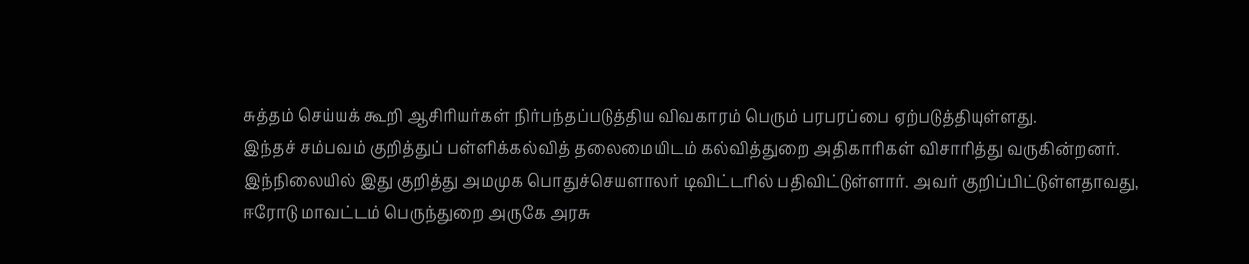சுத்தம் செய்யக் கூறி ஆசிரியர்கள் நிர்பந்தப்படுத்திய விவகாரம் பெரும் பரபரப்பை ஏற்படுத்தியுள்ளது.
இந்தச் சம்பவம் குறித்துப் பள்ளிக்கல்வித் தலைமையிடம் கல்வித்துறை அதிகாரிகள் விசாரித்து வருகின்றனர். இந்நிலையில் இது குறித்து அமமுக பொதுச்செயளாலர் டிவிட்டரில் பதிவிட்டுள்ளார். அவர் குறிப்பிட்டுள்ளதாவது, ஈரோடு மாவட்டம் பெருந்துறை அருகே அரசு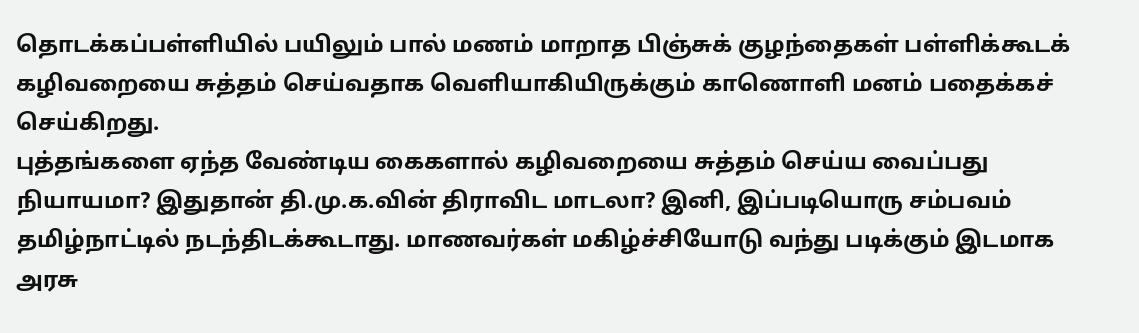தொடக்கப்பள்ளியில் பயிலும் பால் மணம் மாறாத பிஞ்சுக் குழந்தைகள் பள்ளிக்கூடக் கழிவறையை சுத்தம் செய்வதாக வெளியாகியிருக்கும் காணொளி மனம் பதைக்கச் செய்கிறது.
புத்தங்களை ஏந்த வேண்டிய கைகளால் கழிவறையை சுத்தம் செய்ய வைப்பது நியாயமா? இதுதான் தி.மு.க.வின் திராவிட மாடலா? இனி, இப்படியொரு சம்பவம் தமிழ்நாட்டில் நடந்திடக்கூடாது. மாணவர்கள் மகிழ்ச்சியோடு வந்து படிக்கும் இடமாக அரசு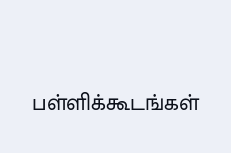பள்ளிக்கூடங்கள்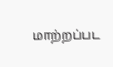மாற்றப்பட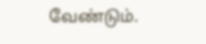வேண்டும்.